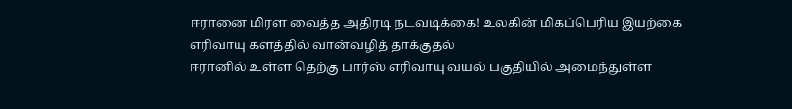ஈரானை மிரள வைத்த அதிரடி நடவடிக்கை! உலகின் மிகப்பெரிய இயற்கை எரிவாயு களத்தில் வான்வழித் தாக்குதல்
ஈரானில் உள்ள தெற்கு பார்ஸ் எரிவாயு வயல் பகுதியில் அமைந்துள்ள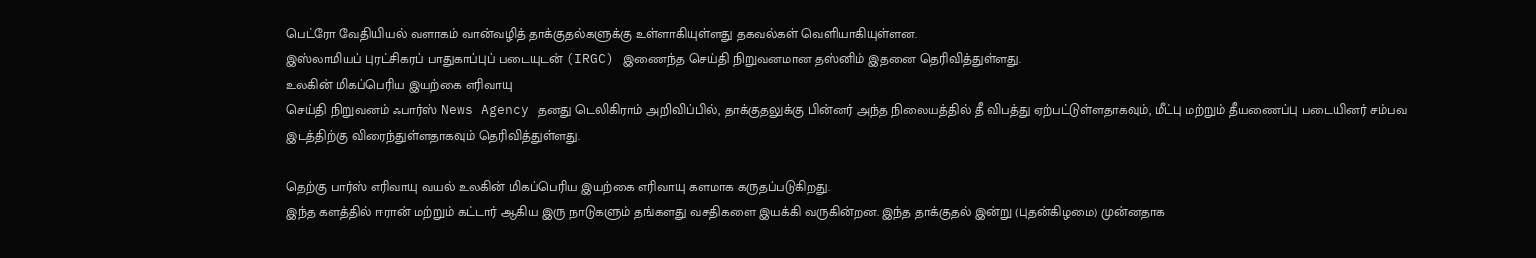பெட்ரோ வேதியியல் வளாகம் வான்வழித் தாக்குதல்களுக்கு உள்ளாகியுள்ளது தகவல்கள் வெளியாகியுள்ளன.
இஸ்லாமியப் புரட்சிகரப் பாதுகாப்புப் படையுடன் (IRGC) இணைந்த செய்தி நிறுவனமான தஸ்னிம் இதனை தெரிவித்துள்ளது.
உலகின் மிகப்பெரிய இயற்கை எரிவாயு
செய்தி நிறுவனம் ஃபார்ஸ் News Agency தனது டெலிகிராம் அறிவிப்பில், தாக்குதலுக்கு பின்னர் அந்த நிலையத்தில் தீ விபத்து ஏற்பட்டுள்ளதாகவும், மீட்பு மற்றும் தீயணைப்பு படையினர் சம்பவ இடத்திற்கு விரைந்துள்ளதாகவும் தெரிவித்துள்ளது.

தெற்கு பார்ஸ் எரிவாயு வயல் உலகின் மிகப்பெரிய இயற்கை எரிவாயு களமாக கருதப்படுகிறது.
இந்த களத்தில் ஈரான் மற்றும் கட்டார் ஆகிய இரு நாடுகளும் தங்களது வசதிகளை இயக்கி வருகின்றன. இந்த தாக்குதல் இன்று (புதன்கிழமை) முன்னதாக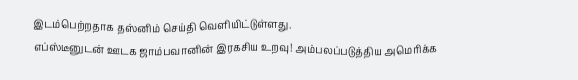இடம்பெற்றதாக தஸ்னிம் செய்தி வெளியிட்டுள்ளது.
எப்ஸ்டீனுடன் ஊடக ஜாம்பவானின் இரகசிய உறவு! அம்பலப்படுத்திய அமெரிக்க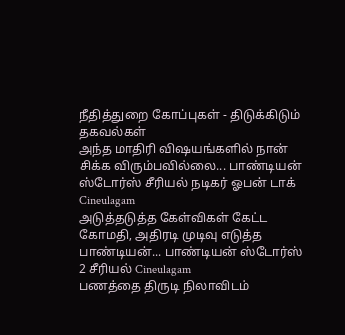நீதித்துறை கோப்புகள் - திடுக்கிடும் தகவல்கள்
அந்த மாதிரி விஷயங்களில் நான் சிக்க விரும்பவில்லை... பாண்டியன் ஸ்டோர்ஸ் சீரியல் நடிகர் ஓபன் டாக் Cineulagam
அடுத்தடுத்த கேள்விகள் கேட்ட கோமதி, அதிரடி முடிவு எடுத்த பாண்டியன்... பாண்டியன் ஸ்டோர்ஸ் 2 சீரியல் Cineulagam
பணத்தை திருடி நிலாவிடம்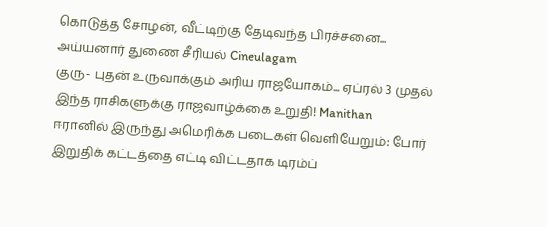கொடுத்த சோழன், வீட்டிற்கு தேடிவந்த பிரச்சனை... அய்யனார் துணை சீரியல் Cineulagam
குரு- புதன் உருவாக்கும் அரிய ராஜயோகம்... ஏப்ரல் 3 முதல் இந்த ராசிகளுக்கு ராஜவாழ்க்கை உறுதி! Manithan
ஈரானில் இருந்து அமெரிக்க படைகள் வெளியேறும்: போர் இறுதிக் கட்டத்தை எட்டி விட்டதாக டிரம்ப்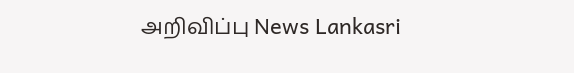அறிவிப்பு News Lankasri